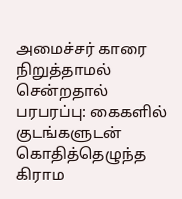அமைச்சர் காரை நிறுத்தாமல் சென்றதால் பரபரப்பு: கைகளில் குடங்களுடன் கொதித்தெழுந்த கிராம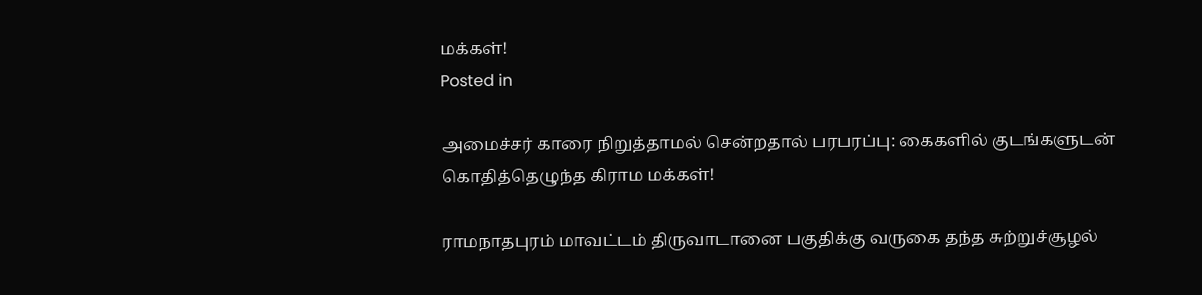மக்கள்!
Posted in

அமைச்சர் காரை நிறுத்தாமல் சென்றதால் பரபரப்பு: கைகளில் குடங்களுடன் கொதித்தெழுந்த கிராம மக்கள்!

ராமநாதபுரம் மாவட்டம் திருவாடானை பகுதிக்கு வருகை தந்த சுற்றுச்சூழல்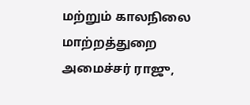மற்றும் காலநிலை மாற்றத்துறை அமைச்சர் ராஜு,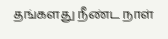தங்களது நீண்ட நாள்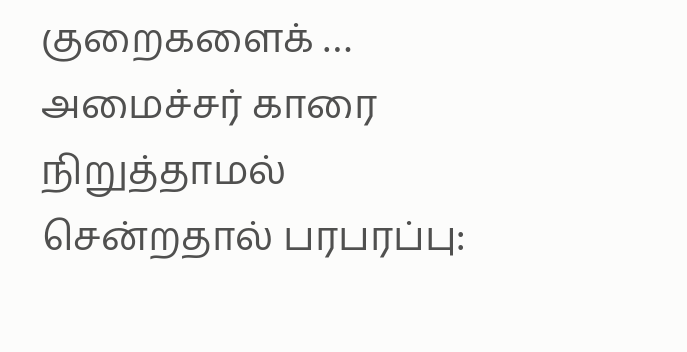குறைகளைக் … அமைச்சர் காரை நிறுத்தாமல் சென்றதால் பரபரப்பு: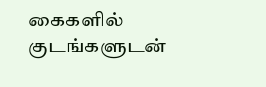கைகளில் குடங்களுடன்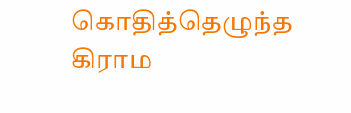கொதித்தெழுந்த கிராம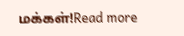மக்கள்!Read more